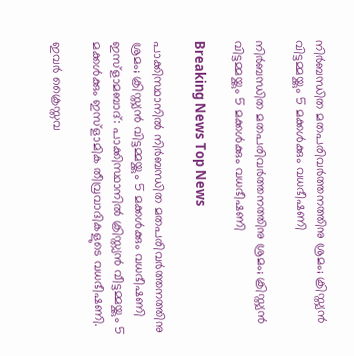നിര്‍ബന്ധിത മതപരിവര്‍ത്തനത്തിനു ശ്രമം; ക്രിസ്ത്യന്‍ വിട്ടമ്മയ്ക്കും 5 മക്കള്‍ക്കും വധഭീഷണി

നിര്‍ബന്ധിത മതപരിവര്‍ത്തനത്തിനു ശ്രമം; ക്രിസ്ത്യന്‍ വിട്ടമ്മയ്ക്കും 5 മക്കള്‍ക്കും വധഭീഷണി

Breaking News Top News

പാക്കിസ്ഥാനില്‍ നിര്‍ബന്ധിത മതപരിവര്‍ത്തനത്തിനു ശ്രമം; ക്രിസ്ത്യന്‍ വിട്ടമ്മയ്ക്കും 5 മക്കള്‍ക്കും വധഭീഷണി
ഇസ്ളാമബാദ്: പാക്കിസ്ഥാനില്‍ ക്രിസ്ത്യന്‍ വീട്ടമ്മയ്ക്കും 5 മക്കള്‍ക്കും ഇസ്ളാമിക തീവ്രവാദികളുടെ വധഭീഷണി.

ഇവര്‍ ക്രൈസ്തവ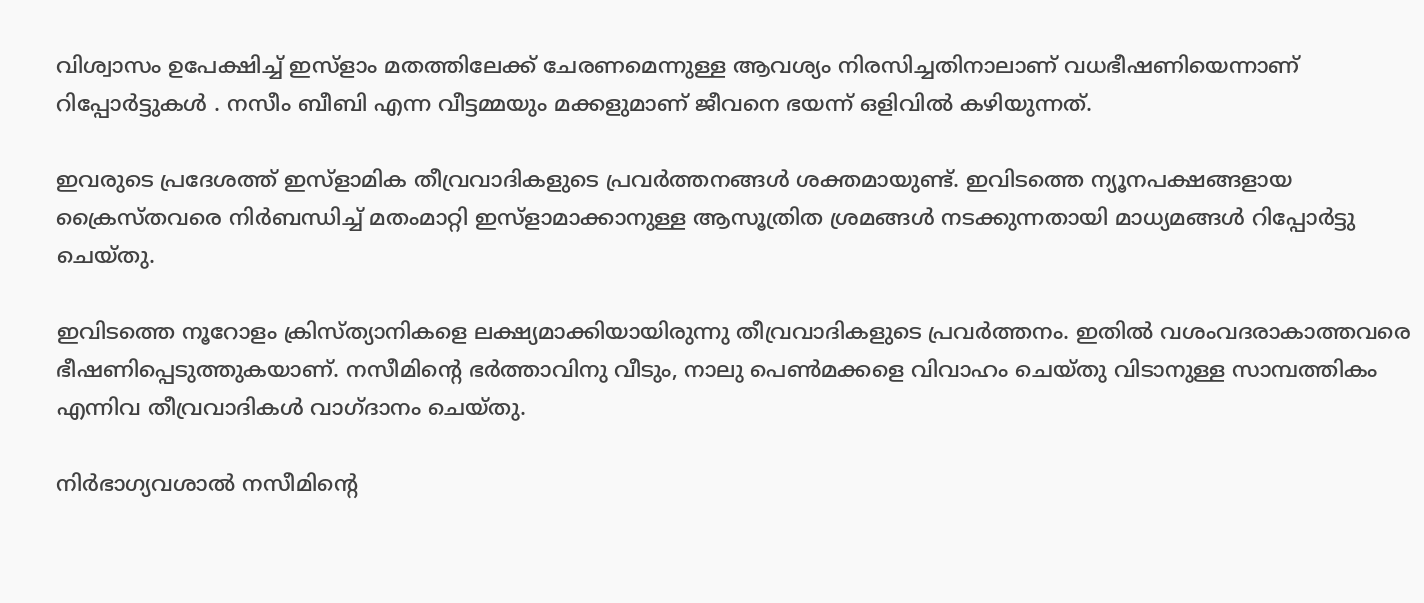വിശ്വാസം ഉപേക്ഷിച്ച് ഇസ്ളാം മതത്തിലേക്ക് ചേരണമെന്നുള്ള ആവശ്യം നിരസിച്ചതിനാലാണ് വധഭീഷണിയെന്നാണ് റിപ്പോര്‍ട്ടുകള്‍ ‍. നസീം ബീബി എന്ന വീട്ടമ്മയും മക്കളുമാണ് ജീവനെ ഭയന്ന് ഒളിവില്‍ കഴിയുന്നത്.

ഇവരുടെ പ്രദേശത്ത് ഇസ്ളാമിക തീവ്രവാദികളുടെ പ്രവര്‍ത്തനങ്ങള്‍ ശക്തമായുണ്ട്. ഇവിടത്തെ ന്യൂനപക്ഷങ്ങളായ ക്രൈസ്തവരെ നിര്‍ബന്ധിച്ച് മതംമാറ്റി ഇസ്ളാമാക്കാനുള്ള ആസൂത്രിത ശ്രമങ്ങള്‍ നടക്കുന്നതായി മാധ്യമങ്ങള്‍ റിപ്പോര്‍ട്ടു ചെയ്തു.

ഇവിടത്തെ നൂറോളം ക്രിസ്ത്യാനികളെ ലക്ഷ്യമാക്കിയായിരുന്നു തീവ്രവാദികളുടെ പ്രവര്‍ത്തനം. ഇതില്‍ വശംവദരാകാത്തവരെ ഭീഷണിപ്പെടുത്തുകയാണ്. നസീമിന്റെ ഭര്‍ത്താവിനു വീടും, നാലു പെണ്‍മക്കളെ വിവാഹം ചെയ്തു വിടാനുള്ള സാമ്പത്തികം എന്നിവ തീവ്രവാദികള്‍ വാഗ്ദാനം ചെയ്തു.

നിര്‍ഭാഗ്യവശാല്‍ നസീമിന്റെ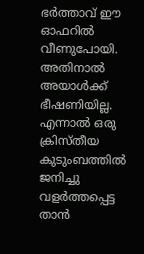ഭര്‍ത്താവ് ഈ ഓഫറില്‍ വീണുപോയി. അതിനാല്‍ അയാള്‍ക്ക് ഭീഷണിയില്ല. എന്നാല്‍ ഒരു ക്രിസ്തീയ കുടുംബത്തില്‍ ജനിച്ചു വളര്‍ത്തപ്പെട്ട താന്‍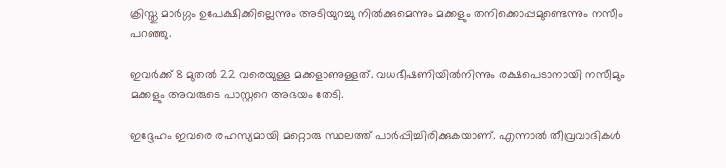ക്രിസ്തു മാര്‍ഗ്ഗം ഉപേക്ഷിക്കില്ലെന്നും അടിയുറച്ചു നില്‍ക്കുമെന്നും മക്കളും തനിക്കൊപ്പമുണ്ടെന്നും നസീം പറഞ്ഞു.

ഇവര്‍ക്ക് 8 മുതല്‍ 22 വരെയുള്ള മക്കളാണുള്ളത്. വധഭീഷണിയില്‍നിന്നും രക്ഷപെടാനായി നസീമും മക്കളും അവരുടെ പാസ്റ്ററെ അഭയം തേടി.

ഇദ്ദേഹം ഇവരെ രഹസ്യമായി മറ്റൊരു സ്ഥലത്ത് പാര്‍പ്പിച്ചിരിക്കുകയാണ്. എന്നാല്‍ തീവ്രവാദികള്‍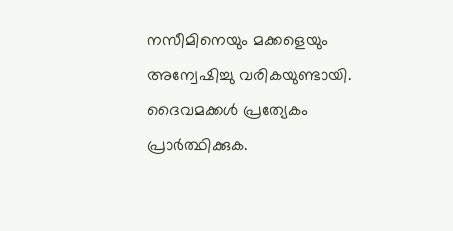നസീമിനെയും മക്കളെയും അന്വേഷിച്ചു വരികയുണ്ടായി. ദൈവമക്കള്‍ പ്രത്യേകം പ്രാര്‍ത്ഥിക്കുക.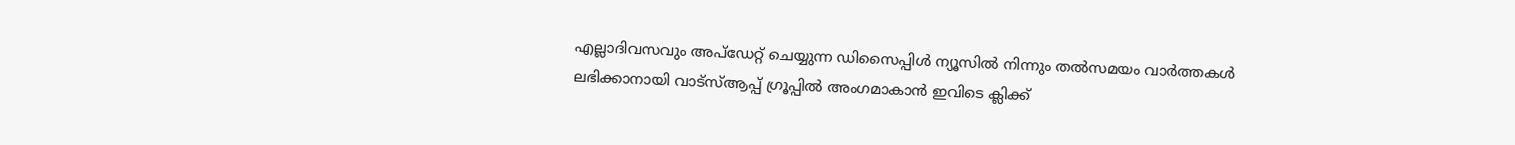എല്ലാദിവസവും അപ്ഡേറ്റ് ചെയ്യുന്ന ഡിസൈപ്പിൾ ന്യൂസിൽ നിന്നും തൽസമയം വാർത്തകൾ ലഭിക്കാനായി വാട്സ്ആപ്പ് ഗ്രൂപ്പിൽ അംഗമാകാൻ ഇവിടെ ക്ലിക്ക്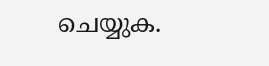ചെയ്യുക.